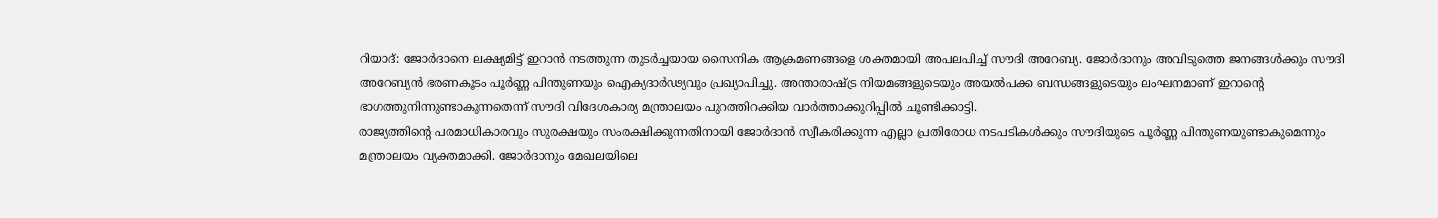റിയാദ്: ജോർദാനെ ലക്ഷ്യമിട്ട് ഇറാൻ നടത്തുന്ന തുടർച്ചയായ സൈനിക ആക്രമണങ്ങളെ ശക്തമായി അപലപിച്ച് സൗദി അറേബ്യ. ജോർദാനും അവിടുത്തെ ജനങ്ങൾക്കും സൗദി അറേബ്യൻ ഭരണകൂടം പൂർണ്ണ പിന്തുണയും ഐക്യദാർഢ്യവും പ്രഖ്യാപിച്ചു. അന്താരാഷ്ട്ര നിയമങ്ങളുടെയും അയൽപക്ക ബന്ധങ്ങളുടെയും ലംഘനമാണ് ഇറാന്റെ ഭാഗത്തുനിന്നുണ്ടാകുന്നതെന്ന് സൗദി വിദേശകാര്യ മന്ത്രാലയം പുറത്തിറക്കിയ വാർത്താക്കുറിപ്പിൽ ചൂണ്ടിക്കാട്ടി.
രാജ്യത്തിന്റെ പരമാധികാരവും സുരക്ഷയും സംരക്ഷിക്കുന്നതിനായി ജോർദാൻ സ്വീകരിക്കുന്ന എല്ലാ പ്രതിരോധ നടപടികൾക്കും സൗദിയുടെ പൂർണ്ണ പിന്തുണയുണ്ടാകുമെന്നും മന്ത്രാലയം വ്യക്തമാക്കി. ജോർദാനും മേഖലയിലെ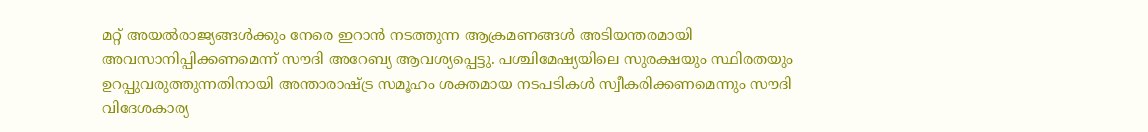മറ്റ് അയൽരാജ്യങ്ങൾക്കും നേരെ ഇറാൻ നടത്തുന്ന ആക്രമണങ്ങൾ അടിയന്തരമായി അവസാനിപ്പിക്കണമെന്ന് സൗദി അറേബ്യ ആവശ്യപ്പെട്ടു. പശ്ചിമേഷ്യയിലെ സുരക്ഷയും സ്ഥിരതയും ഉറപ്പുവരുത്തുന്നതിനായി അന്താരാഷ്ട്ര സമൂഹം ശക്തമായ നടപടികൾ സ്വീകരിക്കണമെന്നും സൗദി വിദേശകാര്യ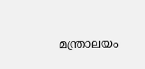മന്ത്രാലയം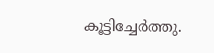കൂട്ടിച്ചേർത്തു.